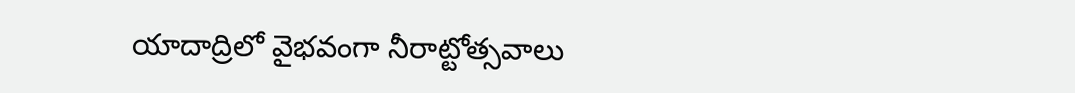యాదాద్రిలో వైభవంగా నీరాట్టోత్సవాలు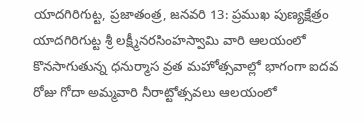యాదగిరిగుట్ట, ప్రజాతంత్ర, జనవరి 13: ప్రముఖ పుణ్యక్షేత్రం యాదగిరిగుట్ట శ్రీ లక్ష్మీనరసింహస్వామి వారి ఆలయంలో కొనసాగుతున్న ధనుర్మాస వ్రత మహోత్సవాల్లో భాగంగా ఐదవ రోజు గోదా అమ్మవారి నీరాట్టోత్సవలు ఆలయంలో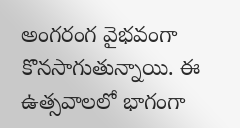అంగరంగ వైభవంగా కొనసాగుతున్నాయి. ఈ ఉత్సవాలలో భాగంగా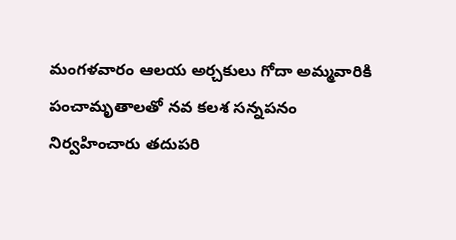మంగళవారం ఆలయ అర్చకులు గోదా అమ్మవారికి పంచామృతాలతో నవ కలశ సన్నపనం నిర్వహించారు తదుపరి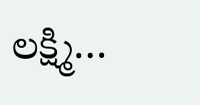లక్ష్మి…